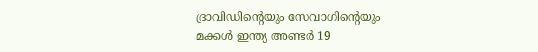ദ്രാവിഡിന്റെയും സേവാഗിന്റെയും മക്കൾ ഇന്ത്യ അണ്ടർ 19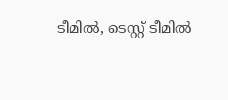ടീമിൽ, ടെസ്റ്റ് ടീമിൽ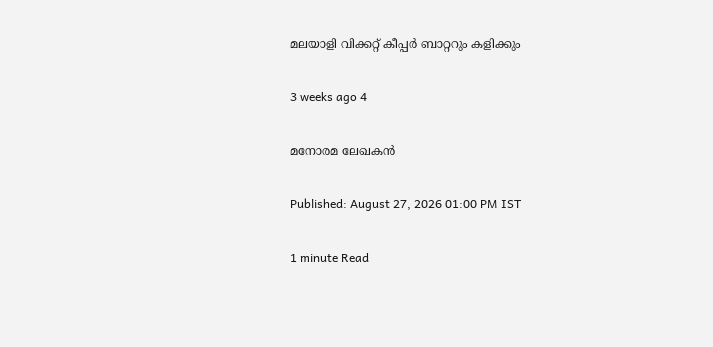മലയാളി വിക്കറ്റ് കീപ്പർ ബാറ്ററും കളിക്കും

3 weeks ago 4

മനോരമ ലേഖകൻ

Published: August 27, 2026 01:00 PM IST

1 minute Read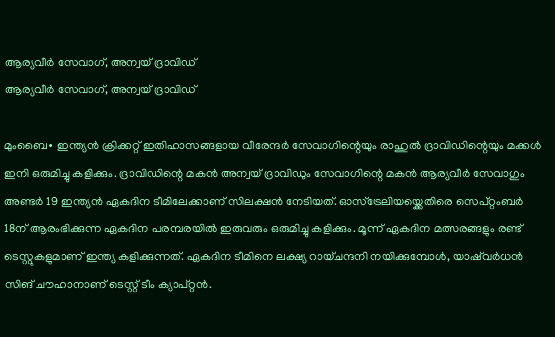ആര്യവീര്‍ സേവാഗ്, അന്വയ് ദ്രാവിഡ്
ആര്യവീര്‍ സേവാഗ്, അന്വയ് ദ്രാവിഡ്

മുംബൈ∙ ഇന്ത്യൻ ക്രിക്കറ്റ് ഇതിഹാസങ്ങളായ വീരേന്ദർ സേവാഗിന്റെയും രാഹുൽ ദ്രാവിഡിന്റെയും മക്കൾ ഇനി ഒരുമിച്ചു കളിക്കും. ദ്രാവിഡിന്റെ മകന്‍ അന്വയ് ദ്രാവിഡും സേവാഗിന്റെ മകൻ ആര്യവീർ സേവാഗും അണ്ടർ 19 ഇന്ത്യൻ ഏകദിന ടീമിലേക്കാണ് സിലക്ഷൻ നേടിയത്. ഓസ്ട്രേലിയയ്ക്കെതിരെ സെപ്റ്റംബർ 18ന് ആരംഭിക്കുന്ന ഏകദിന പരമ്പരയിൽ ഇരുവരും ഒരുമിച്ചു കളിക്കും. മൂന്ന് ഏകദിന മത്സരങ്ങളും രണ്ട് ടെസ്റ്റുകളുമാണ് ഇന്ത്യ കളിക്കുന്നത്. ഏകദിന ടീമിനെ ലക്ഷ്യ റായ്ചന്ദനി നയിക്കുമ്പോൾ, യാഷ്‍വർധൻ സിങ് ചൗഹാനാണ് ടെസ്റ്റ് ടീം ക്യാപ്റ്റൻ.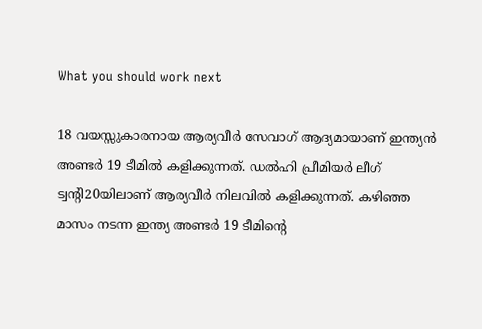What you should work next

18 വയസ്സുകാരനായ ആര്യവീർ സേവാഗ് ആദ്യമായാണ് ഇന്ത്യന്‍ അണ്ടർ 19 ടീമില്‍ കളിക്കുന്നത്. ഡൽഹി പ്രീമിയർ ലീഗ് ട്വന്റി20യിലാണ് ആര്യവീർ നിലവിൽ കളിക്കുന്നത്. കഴിഞ്ഞ മാസം നടന്ന ഇന്ത്യ അണ്ടർ 19 ടീമിന്റെ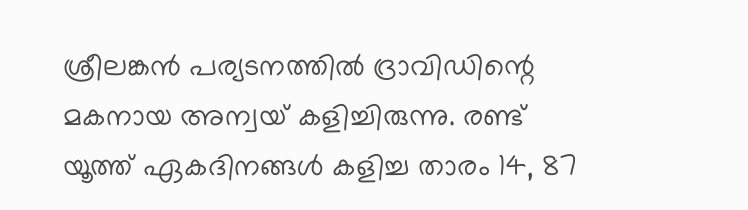ശ്രീലങ്കൻ പര്യടനത്തിൽ ദ്രാവിഡിന്റെ മകനായ അന്വയ് കളിച്ചിരുന്നു. രണ്ട് യൂത്ത് ഏകദിനങ്ങൾ കളിച്ച താരം 14, 87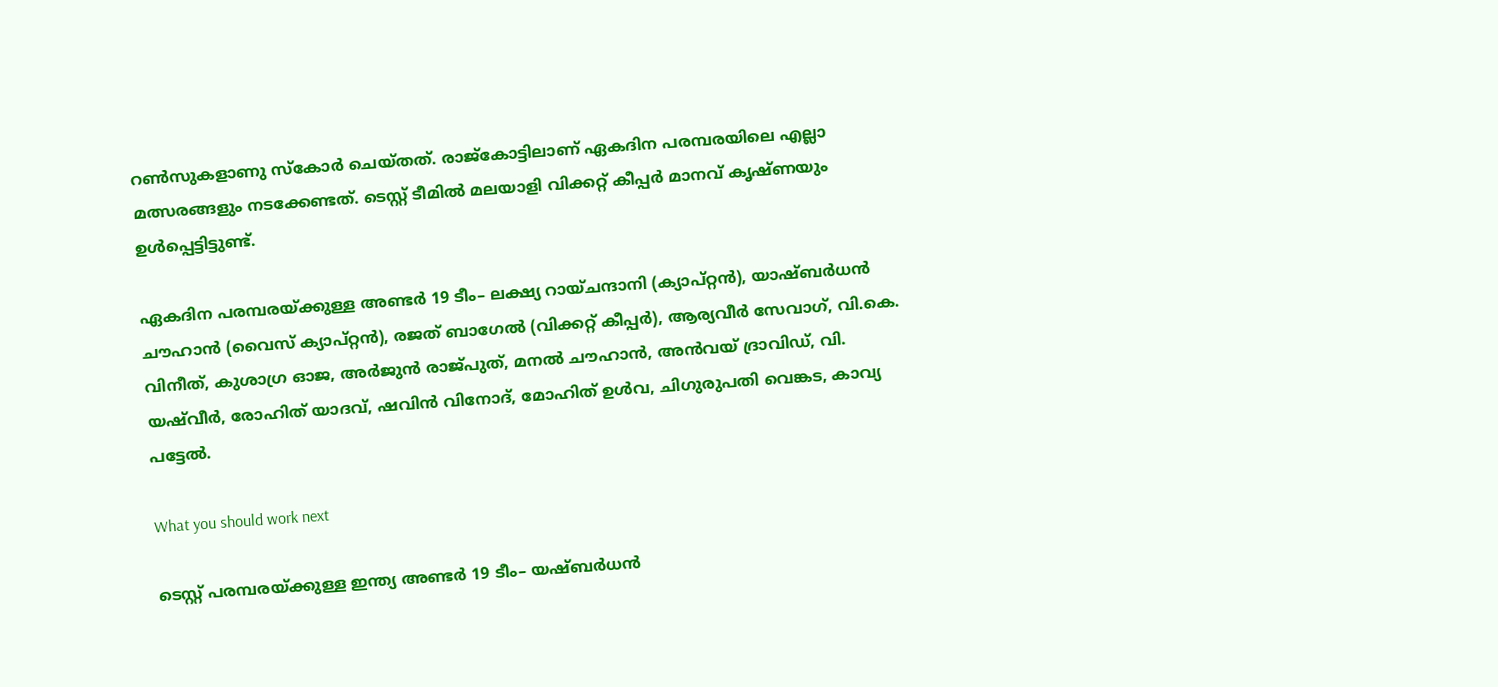റൺസുകളാണു സ്കോർ ചെയ്തത്. രാജ്കോട്ടിലാണ് ഏകദിന പരമ്പരയിലെ എല്ലാ മത്സരങ്ങളും നടക്കേണ്ടത്. ടെസ്റ്റ് ടീമിൽ മലയാളി വിക്കറ്റ് കീപ്പർ മാനവ് കൃഷ്ണയും ഉൾപ്പെട്ടിട്ടുണ്ട്.

ഏകദിന പരമ്പരയ്ക്കുള്ള അണ്ടർ 19 ടീം– ലക്ഷ്യ റായ്ചന്ദാനി (ക്യാപ്റ്റന്‍), യാഷ്ബർധൻ ചൗഹാൻ (വൈസ് ക്യാപ്റ്റന്‍), രജത് ബാഗേൽ (വിക്കറ്റ് കീപ്പർ), ആര്യവീർ സേവാഗ്, വി.കെ. വിനീത്, കുശാഗ്ര ഓജ, അർജുൻ രാജ്പുത്, മനല്‍ ചൗഹാന്‍, അൻവയ് ദ്രാവിഡ്, വി. യഷ്‍വീർ, രോഹിത് യാദവ്, ഷവിന്‍ വിനോദ്, മോഹിത് ഉൾവ, ചിഗുരുപതി വെങ്കട, കാവ്യ പട്ടേൽ.

What you should work next

ടെസ്റ്റ് പരമ്പരയ്ക്കുള്ള ഇന്ത്യ അണ്ടർ 19 ടീം– യഷ്ബർധൻ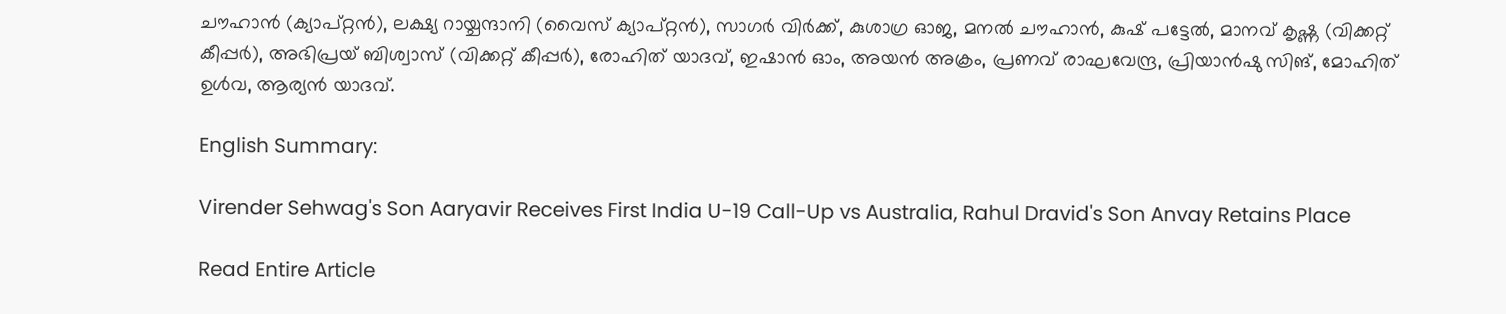ചൗഹാൻ (ക്യാപ്റ്റന്‍), ലക്ഷ്യ റായ്ചന്ദാനി (വൈസ് ക്യാപ്റ്റൻ), സാഗർ വിർക്ക്, കുശാഗ്ര ഓജ, മനൽ ചൗഹാൻ, കുഷ് പട്ടേല്‍, മാനവ് കൃഷ്ണ (വിക്കറ്റ് കീപ്പർ), അഭിപ്രയ് ബിശ്വാസ് (വിക്കറ്റ് കീപ്പർ), രോഹിത് യാദവ്, ഇഷാൻ ഓം, അയൻ അക്രം, പ്രണവ് രാഘവേന്ദ്ര, പ്രിയാൻഷു സിങ്, മോഹിത് ഉൾവ, ആര്യൻ യാദവ്.

English Summary:

Virender Sehwag's Son Aaryavir Receives First India U-19 Call-Up vs Australia, Rahul Dravid's Son Anvay Retains Place

Read Entire Article